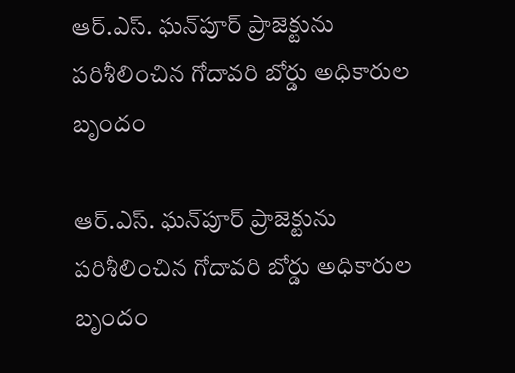ఆర్.ఎస్. ఘన్‌పూర్ ప్రాజెక్టును పరిశీలించిన గోదావరి బోర్డు అధికారుల బృందం

ఆర్.ఎస్. ఘన్‌పూర్ ప్రాజెక్టును పరిశీలించిన గోదావరి బోర్డు అధికారుల బృందం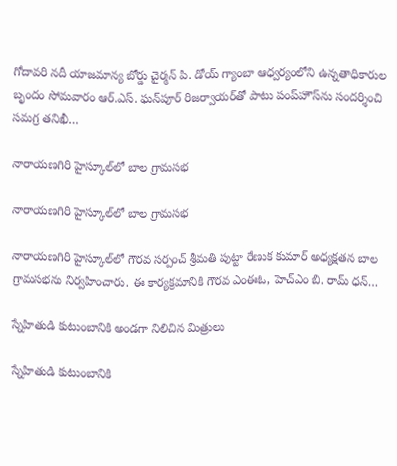గోదావరి నదీ యాజమాన్య బోర్డు చైర్మన్ పి. డోయ్ గ్యాంబా ఆధ్వర్యంలోని ఉన్నతాధికారుల బృందం సోమవారం ఆర్.ఎస్. ఘన్‌పూర్ రిజర్వాయర్‌తో పాటు పంప్‌హౌస్‌ను సందర్శించి సమగ్ర తనిఖీ…

నారాయణగిరి హైస్కూల్‌లో బాల గ్రామసభ

నారాయణగిరి హైస్కూల్‌లో బాల గ్రామసభ

నారాయణగిరి హైస్కూల్‌లో గౌరవ సర్పంచ్ శ్రీమతి పుట్టా రేణుక కుమార్ అధ్యక్షతన బాల గ్రామసభను నిర్వహించారు. ఈ కార్యక్రమానికి గౌరవ ఎంఈఓ, హెచ్‌ఎం బి. రామ్ ధన్…

స్నేహితుడి కుటుంబానికి అండగా నిలిచిన మిత్రులు

స్నేహితుడి కుటుంబానికి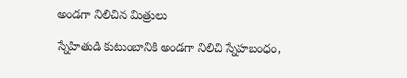అండగా నిలిచిన మిత్రులు

స్నేహితుడి కుటుంబానికి అండగా నిలిచి స్నేహబంధం,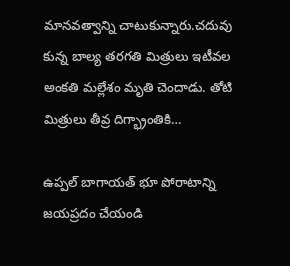మానవత్వాన్ని చాటుకున్నారు.చదువు కున్న బాల్య తరగతి మిత్రులు ఇటీవల అంకతి మల్లేశం మృతి చెందాడు. తోటి మిత్రులు తీవ్ర దిగ్భ్రాంతికి…

ఉప్పల్ బాగాయత్ భూ పోరాటాన్ని జయప్రదం చేయండి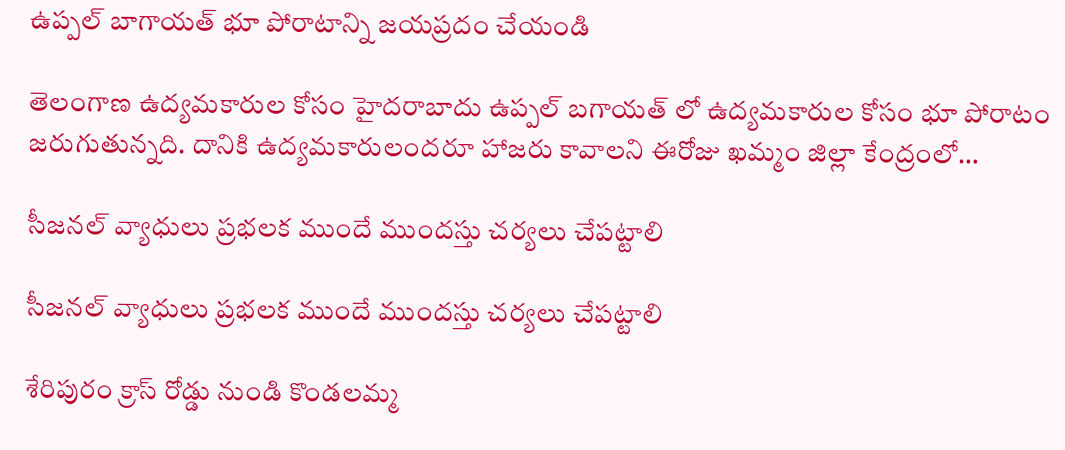ఉప్పల్ బాగాయత్ భూ పోరాటాన్ని జయప్రదం చేయండి

తెలంగాణ ఉద్యమకారుల కోసం హైదరాబాదు ఉప్పల్ బగాయత్ లో ఉద్యమకారుల కోసం భూ పోరాటం జరుగుతున్నది. దానికి ఉద్యమకారులందరూ హాజరు కావాలని ఈరోజు ఖమ్మం జిల్లా కేంద్రంలో…

సీజనల్ వ్యాధులు ప్రభలక ముందే ముందస్తు చర్యలు చేపట్టాలి

సీజనల్ వ్యాధులు ప్రభలక ముందే ముందస్తు చర్యలు చేపట్టాలి

శేరిపురం క్రాస్ రోడ్డు నుండి కొండలమ్మ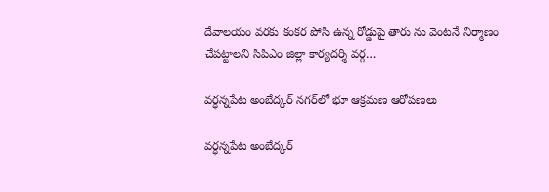దేవాలయం వరకు కంకర పోసి ఉన్న రోడ్డుపై తారు ను వెంటనే నిర్మాణం చేపట్టాలని సిపిఎం జిల్లా కార్యదర్శి వర్గ…

వర్ధన్నపేట అంబేద్కర్ నగర్‌లో భూ ఆక్రమణ ఆరోపణలు

వర్ధన్నపేట అంబేద్కర్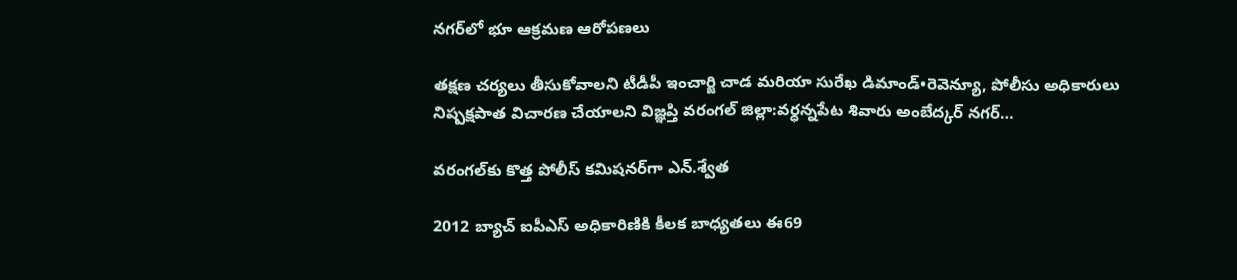నగర్‌లో భూ ఆక్రమణ ఆరోపణలు

తక్షణ చర్యలు తీసుకోవాలని టీడీపీ ఇంచార్జి చాడ మరియా సురేఖ డిమాండ్•రెవెన్యూ, పోలీసు అధికారులు నిష్పక్షపాత విచారణ చేయాలని విజ్ఞప్తి వరంగల్ జిల్లా:వర్ధన్నపేట శివారు అంబేద్కర్ నగర్…

వరంగల్‌కు కొత్త పోలీస్ కమిషనర్‌గా ఎన్.శ్వేత

2012 బ్యాచ్ ఐపీఎస్ అధికారిణికి కీలక బాధ్యతలు ఈ69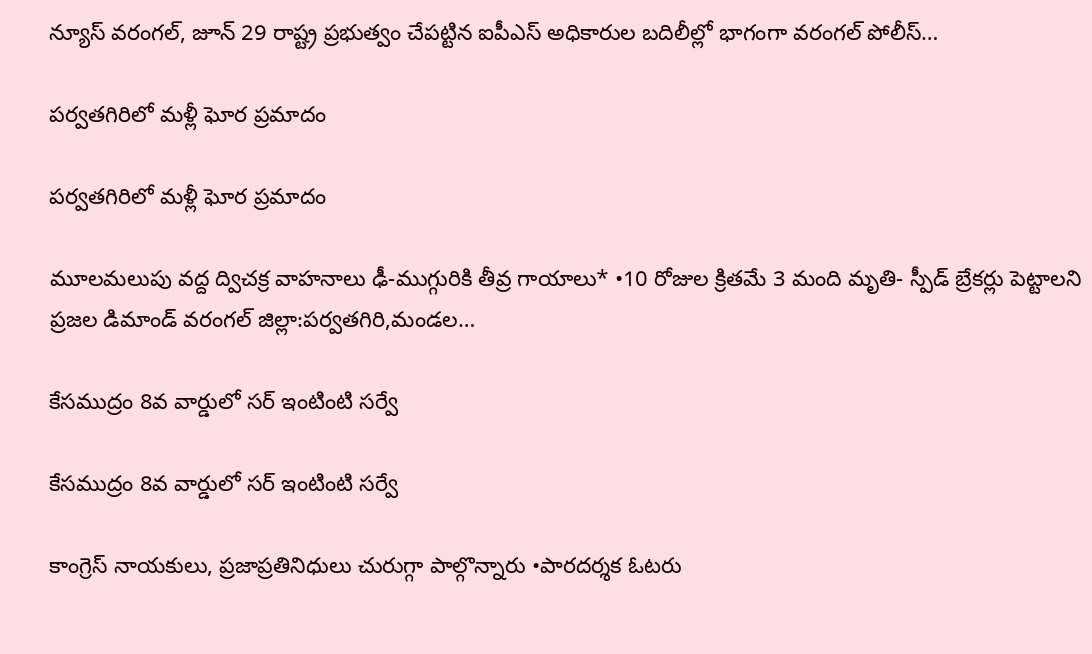న్యూస్ వరంగల్, జూన్ 29 రాష్ట్ర ప్రభుత్వం చేపట్టిన ఐపీఎస్ అధికారుల బదిలీల్లో భాగంగా వరంగల్ పోలీస్…

పర్వతగిరిలో మళ్లీ ఘోర ప్రమాదం

పర్వతగిరిలో మళ్లీ ఘోర ప్రమాదం

మూలమలుపు వద్ద ద్విచక్ర వాహనాలు ఢీ-ముగ్గురికి తీవ్ర గాయాలు* •10 రోజుల క్రితమే 3 మంది మృతి- స్పీడ్ బ్రేకర్లు పెట్టాలని ప్రజల డిమాండ్ వరంగల్ జిల్లా:పర్వతగిరి,మండల…

కేసముద్రం 8వ వార్డులో సర్ ఇంటింటి సర్వే

కేసముద్రం 8వ వార్డులో సర్ ఇంటింటి సర్వే

కాంగ్రెస్ నాయకులు, ప్రజాప్రతినిధులు చురుగ్గా పాల్గొన్నారు •పారదర్శక ఓటరు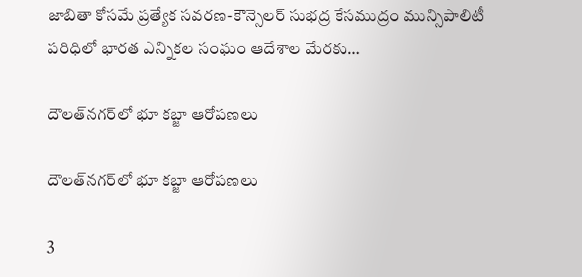జాబితా కోసమే ప్రత్యేక సవరణ-కౌన్సెలర్ సుభద్ర కేసముద్రం మున్సిపాలిటీ పరిధిలో భారత ఎన్నికల సంఘం ఆదేశాల మేరకు…

దౌలత్‌నగర్‌లో భూ కబ్జా ఆరోపణలు

దౌలత్‌నగర్‌లో భూ కబ్జా ఆరోపణలు

3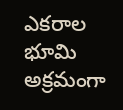ఎకరాల భూమి అక్రమంగా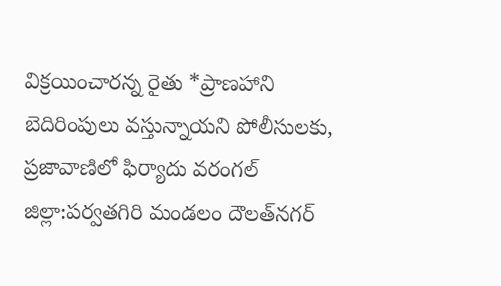విక్రయించారన్న రైతు *ప్రాణహాని బెదిరింపులు వస్తున్నాయని పోలీసులకు, ప్రజావాణిలో ఫిర్యాదు వరంగల్ జిల్లా:పర్వతగిరి మండలం దౌలత్‌నగర్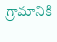గ్రామానికి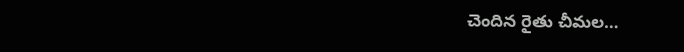చెందిన రైతు చీమల…